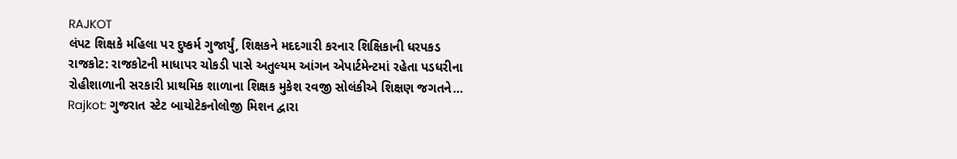RAJKOT
લંપટ શિક્ષકે મહિલા પર દુષ્કર્મ ગુજાર્યું, શિક્ષકને મદદગારી કરનાર શિક્ષિકાની ધરપકડ
રાજકોટ: રાજકોટની માધાપર ચોકડી પાસે અતુલ્યમ આંગન એપાર્ટમેન્ટમાં રહેતા પડધરીના રોહીશાળાની સરકારી પ્રાથમિક શાળાના શિક્ષક મુકેશ રવજી સોલંકીએ શિક્ષણ જગતને…
Rajkot: ગુજરાત સ્ટેટ બાયોટેકનોલોજી મિશન દ્વારા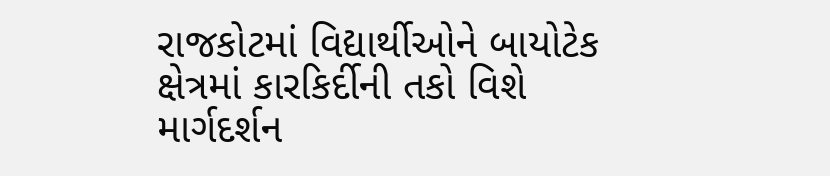રાજકોટમાં વિદ્યાર્થીઓને બાયોટેક ક્ષેત્રમાં કારકિર્દીની તકો વિશે માર્ગદર્શન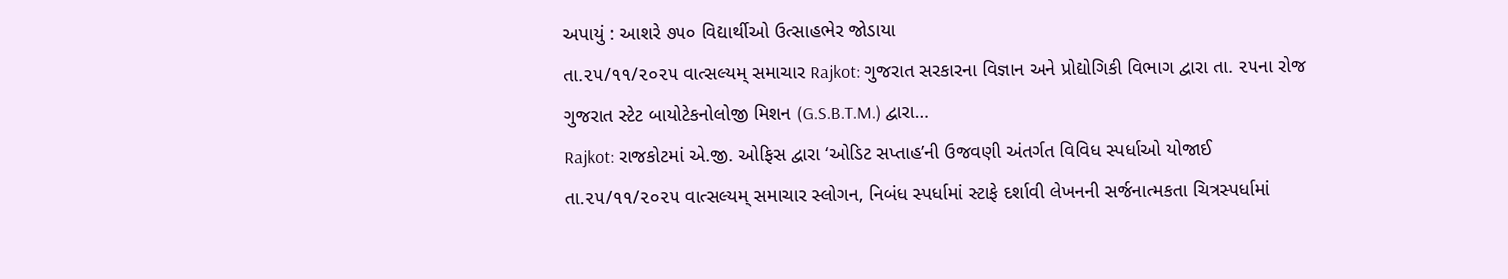અપાયું : આશરે ૭૫૦ વિદ્યાર્થીઓ ઉત્સાહભેર જોડાયા
તા.૨૫/૧૧/૨૦૨૫ વાત્સલ્યમ્ સમાચાર Rajkot: ગુજરાત સરકારના વિજ્ઞાન અને પ્રોદ્યોગિકી વિભાગ દ્વારા તા. ૨૫ના રોજ ગુજરાત સ્ટેટ બાયોટેકનોલોજી મિશન (G.S.B.T.M.) દ્વારા…
Rajkot: રાજકોટમાં એ.જી. ઓફિસ દ્વારા ‘ઓડિટ સપ્તાહ’ની ઉજવણી અંતર્ગત વિવિધ સ્પર્ધાઓ યોજાઈ
તા.૨૫/૧૧/૨૦૨૫ વાત્સલ્યમ્ સમાચાર સ્લોગન, નિબંધ સ્પર્ધામાં સ્ટાફે દર્શાવી લેખનની સર્જનાત્મકતા ચિત્રસ્પર્ધામાં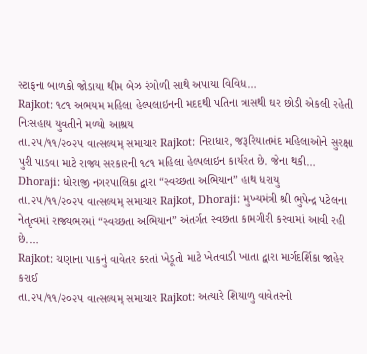સ્ટાફના બાળકો જોડાયા થીમ બેઝ રંગોળી સાથે અપાયા વિવિધ…
Rajkot: ૧૮૧ અભયમ મહિલા હેલ્પલાઇનની મદદથી પતિના ત્રાસથી ઘર છોડી એકલી રહેતી નિઃસહાય યુવતીને મળ્યો આશ્રય
તા.૨૫/૧૧/૨૦૨૫ વાત્સલ્યમ્ સમાચાર Rajkot: નિરાધાર, જરૂરિયાતમંદ મહિલાઓને સુરક્ષા પુરી પાડવા માટે રાજ્ય સરકારની ૧૮૧ મહિલા હેલ્પલાઇન કાર્યરત છે. જેના થકી…
Dhoraji: ધોરાજી નગરપાલિકા દ્વારા “સ્વચ્છતા અભિયાન” હાથ ધરાયુ
તા.૨૫/૧૧/૨૦૨૫ વાત્સલ્યમ્ સમાચાર Rajkot, Dhoraji: મુખ્યમંત્રી શ્રી ભુપેન્દ્ર પટેલના નેતૃત્વમાં રાજ્યભરમાં “સ્વચ્છતા અભિયાન” અંતર્ગત સ્વછતા કામગીરી કરવામાં આવી રહી છે.…
Rajkot: ચણાના પાકનું વાવેતર કરતાં ખેડૂતો માટે ખેતવાડી ખાતા દ્વારા માર્ગદર્શિકા જાહેર કરાઈ
તા.૨૫/૧૧/૨૦૨૫ વાત્સલ્યમ્ સમાચાર Rajkot: અત્યારે શિયાળુ વાવેતરનો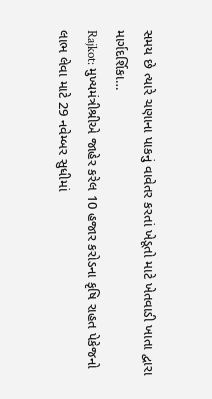સમય છે ત્યારે ચણાના પાકનું વાવેતર કરતાં ખેડૂતો માટે ખેતવાડી ખાતા દ્વારા માર્ગદર્શિકા…
Rajkot: મુખ્યમંત્રીશ્રીએ જાહેર કરેલ 10 હજાર કરોડના કૃષિ રાહત પેકેજનો લાભ લેવા માટે 29 નવેમ્બર સુધીમાં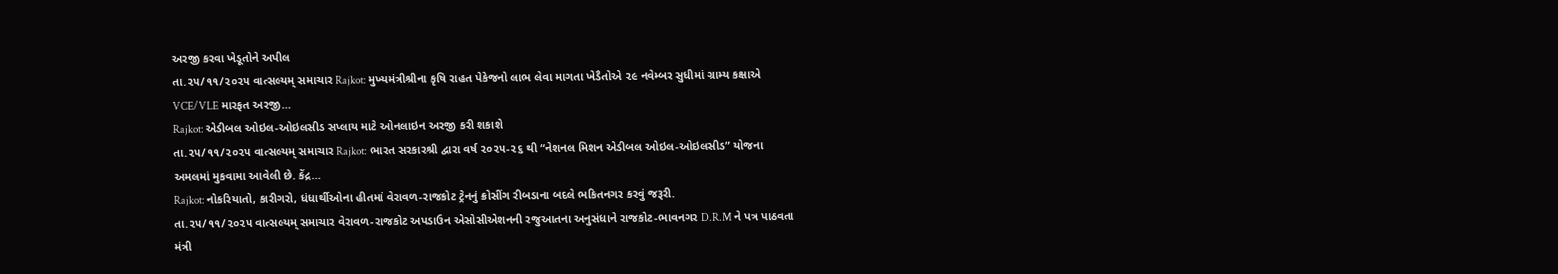અરજી કરવા ખેડૂતોને અપીલ
તા.૨૫/૧૧/૨૦૨૫ વાત્સલ્યમ્ સમાચાર Rajkot: મુખ્યમંત્રીશ્રીના કૃષિ રાહત પેકેજનો લાભ લેવા માગતા ખેડૈતોએ ૨૯ નવેમ્બર સુધીમાં ગ્રામ્ય કક્ષાએ VCE/VLE મારફત અરજી…
Rajkot: એડીબલ ઓઇલ-ઓઇલસીડ સપ્લાય માટે ઓનલાઇન અરજી કરી શકાશે
તા.૨૫/૧૧/૨૦૨૫ વાત્સલ્યમ્ સમાચાર Rajkot: ભારત સરકારશ્રી દ્વારા વર્ષ ૨૦૨૫-૨૬ થી “નેશનલ મિશન એડીબલ ઓઇલ-ઓઇલસીડ” યોજના અમલમાં મુકવામા આવેલી છે. કેંદ્ર…
Rajkot: નોકરિયાતો, કારીગરો, ધંધાર્થીઓના હીતમાં વેરાવળ-રાજકોટ ટ્રેનનું ક્રોસીંગ રીબડાના બદલે ભકિતનગર કરવું જરૂરી.
તા.૨૫/૧૧/૨૦૨૫ વાત્સલ્યમ્ સમાચાર વેરાવળ-રાજકોટ અપડાઉન એસોસીએશનની રજુઆતના અનુસંધાને રાજકોટ-ભાવનગર D.R.M ને પત્ર પાઠવતા મંત્રી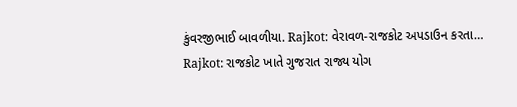કુંવરજીભાઈ બાવળીયા. Rajkot: વેરાવળ-રાજકોટ અપડાઉન કરતા…
Rajkot: રાજકોટ ખાતે ગુજરાત રાજ્ય યોગ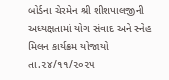બોર્ડના ચેરમેન શ્રી શીશપાલજીની અધ્યક્ષતામાં યોગ સંવાદ અને સ્નેહ મિલન કાર્યક્રમ યોજાયો
તા.૨૪/૧૧/૨૦૨૫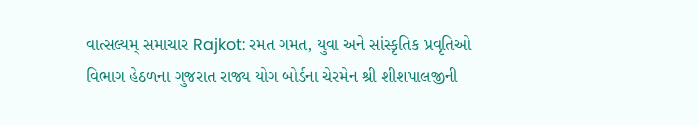વાત્સલ્યમ્ સમાચાર Rajkot: રમત ગમત, યુવા અને સાંસ્કૃતિક પ્રવૃતિઓ વિભાગ હેઠળના ગુજરાત રાજ્ય યોગ બોર્ડના ચેરમેન શ્રી શીશપાલજીની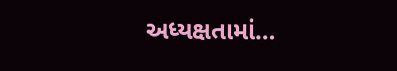અધ્યક્ષતામાં…